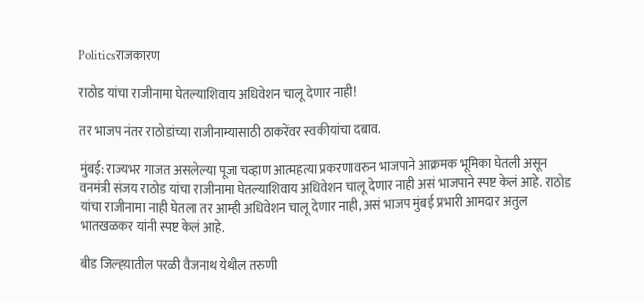Politicsराजकारण

राठोड यांचा राजीनामा घेतल्याशिवाय अधिवेशन चालू देणार नाही!

तर भाजप नंतर राठोडांच्या राजीनाम्यासाठी ठाकरेंवर स्वकीयांचा दबाव.

मुंबई: राज्यभर गाजत असलेल्या पूजा चव्हाण आत्महत्या प्रकरणावरुन भाजपाने आक्रमक भूमिका घेतली असून वनमंत्री संजय राठोड यांचा राजीनामा घेतल्याशिवाय अधिवेशन चालू देणार नाही असं भाजपाने स्पष्ट केलं आहे. राठोड यांचा राजीनामा नाही घेतला तर आम्ही अधिवेशन चालू देणार नाही, असं भाजप मुंबई प्रभारी आमदार अतुल भातखळकर यांनी स्पष्ट केलं आहे.

बीड जिल्ह्य़ातील परळी वैजनाथ येथील तरुणी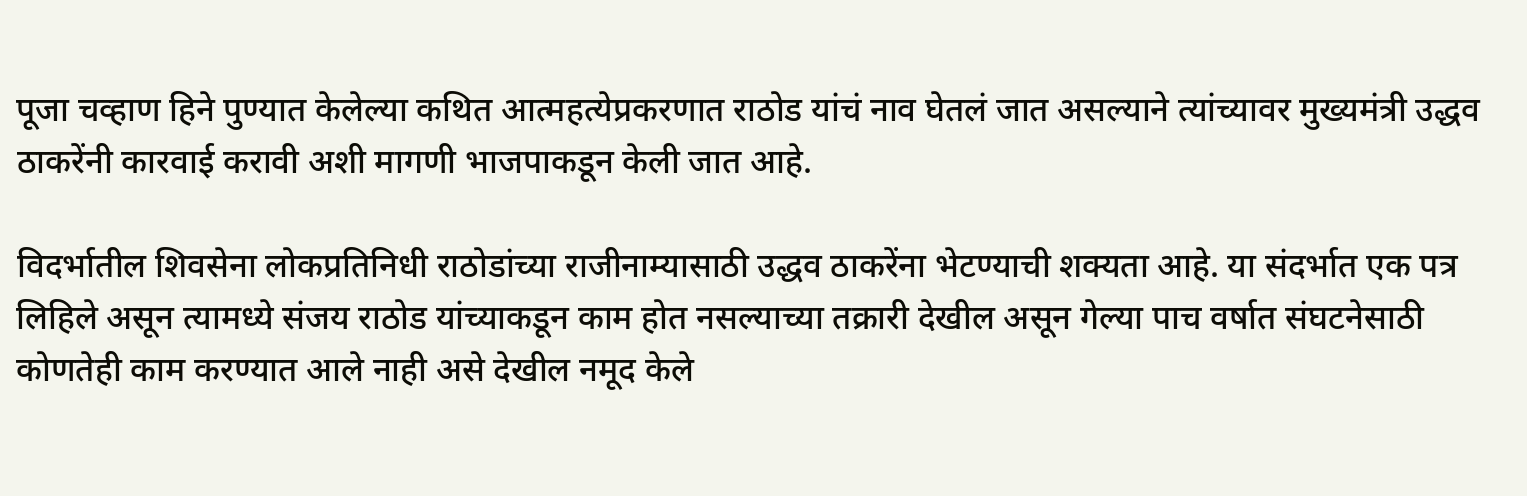पूजा चव्हाण हिने पुण्यात केलेल्या कथित आत्महत्येप्रकरणात राठोड यांचं नाव घेतलं जात असल्याने त्यांच्यावर मुख्यमंत्री उद्धव ठाकरेंनी कारवाई करावी अशी मागणी भाजपाकडून केली जात आहे.

विदर्भातील शिवसेना लोकप्रतिनिधी राठोडांच्या राजीनाम्यासाठी उद्धव ठाकरेंना भेटण्याची शक्यता आहे. या संदर्भात एक पत्र लिहिले असून त्यामध्ये संजय राठोड यांच्याकडून काम होत नसल्याच्या तक्रारी देखील असून गेल्या पाच वर्षात संघटनेसाठी कोणतेही काम करण्यात आले नाही असे देखील नमूद केले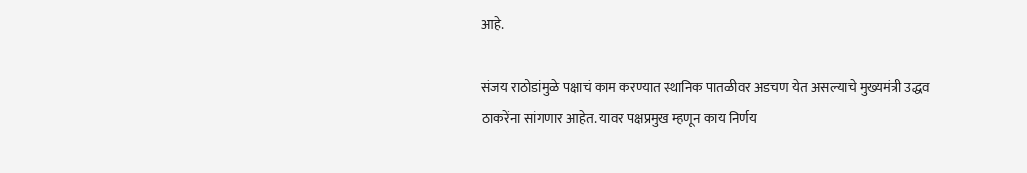आहे.

संजय राठोडांमुळे पक्षाचं काम करण्यात स्थानिक पातळीवर अडचण येत असल्याचे मुख्यमंत्री उद्धव ठाकरेंना सांगणार आहेत. यावर पक्षप्रमुख म्हणून काय निर्णय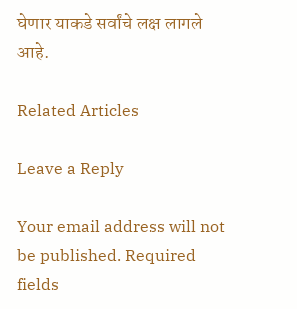घेणार याकडे सर्वांचे लक्ष लागले आहे.

Related Articles

Leave a Reply

Your email address will not be published. Required fields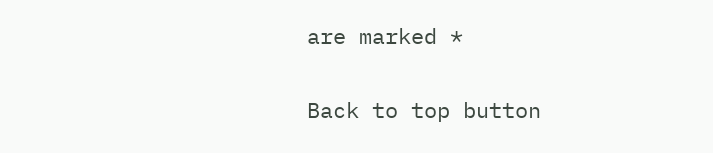are marked *

Back to top button